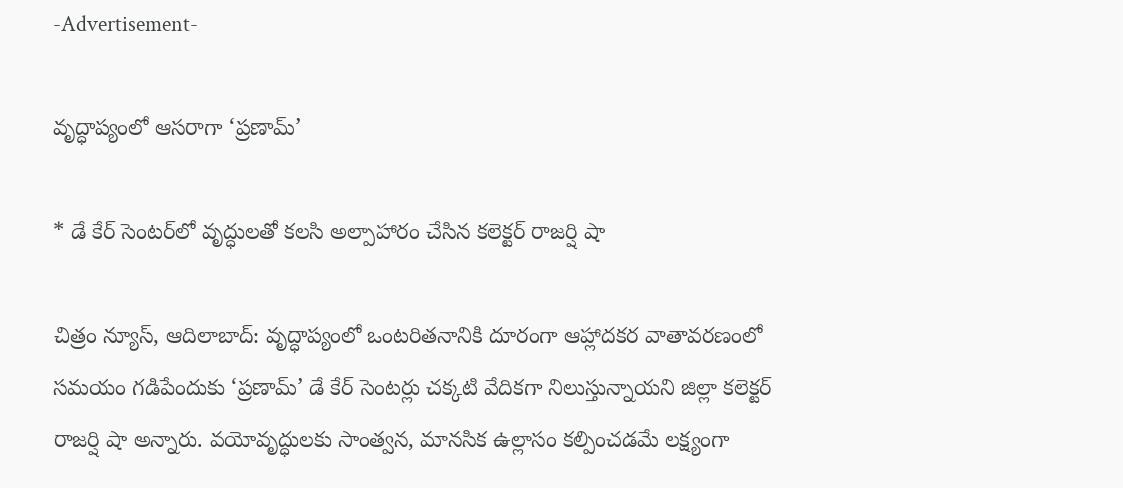-Advertisement-

వృద్ధాప్యంలో ఆసరాగా ‘ప్రణామ్‌’

* డే కేర్‌ సెంటర్‌లో వృద్ధులతో కలసి అల్పాహారం చేసిన కలెక్టర్‌ రాజర్షి షా

చిత్రం న్యూస్, ఆదిలాబాద్: వృద్ధాప్యంలో ఒంటరితనానికి దూరంగా ఆహ్లాదకర వాతావరణంలో సమయం గడిపేందుకు ‘ప్రణామ్‌’ డే కేర్‌ సెంటర్లు చక్కటి వేదికగా నిలుస్తున్నాయని జిల్లా కలెక్టర్‌ రాజర్షి షా అన్నారు. వయోవృద్ధులకు సాంత్వన, మానసిక ఉల్లాసం కల్పించడమే లక్ష్యంగా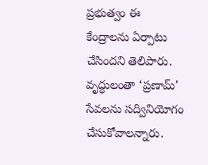ప్రభుత్వం ఈ కేంద్రాలను ఏర్పాటు చేసిందని తెలిపారు. వృద్ధులంతా ‘ప్రణామ్‌’ సేవలను సద్వినియోగం చేసుకోవాలన్నారు.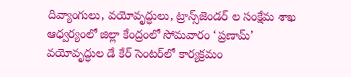దివ్యాంగులు, వయోవృద్ధులు, ట్రాన్స్‌జెండర్‌ ల సంక్షేమ శాఖ ఆధ్వర్యంలో జిల్లా కేంద్రంలో సోమవారం ‘ప్రణామ్‌’ వయోవృద్ధుల డే కేర్‌ సెంటర్‌లో కార్యక్రమం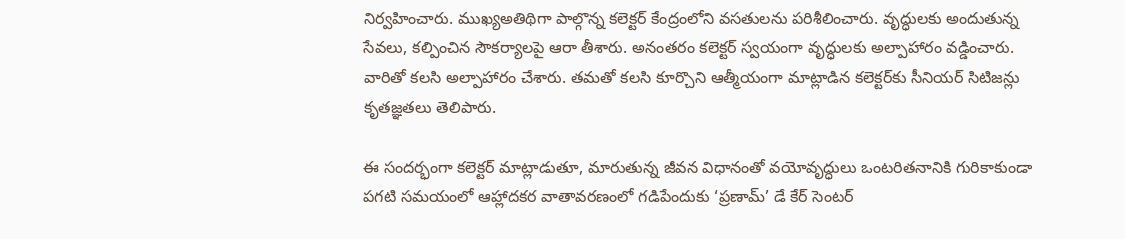నిర్వహించారు. ముఖ్యఅతిథిగా పాల్గొన్న కలెక్టర్‌ కేంద్రంలోని వసతులను పరిశీలించారు. వృద్ధులకు అందుతున్న సేవలు, కల్పించిన సౌకర్యాలపై ఆరా తీశారు. అనంతరం కలెక్టర్‌ స్వయంగా వృద్ధులకు అల్పాహారం వడ్డించారు. వారితో కలసి అల్పాహారం చేశారు. తమతో కలసి కూర్చొని ఆత్మీయంగా మాట్లాడిన కలెక్టర్‌కు సీనియర్‌ సిటిజన్లు కృతజ్ఞతలు తెలిపారు.

ఈ సందర్భంగా కలెక్టర్‌ మాట్లాడుతూ, మారుతున్న జీవన విధానంతో వయోవృద్ధులు ఒంటరితనానికి గురికాకుండా పగటి సమయంలో ఆహ్లాదకర వాతావరణంలో గడిపేందుకు ‘ప్రణామ్‌’ డే కేర్‌ సెంటర్‌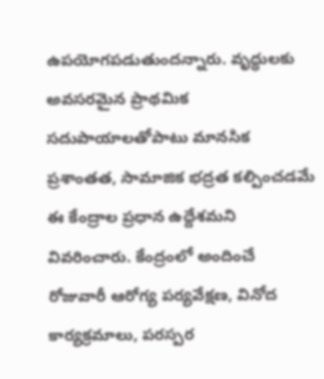ఉపయోగపడుతుందన్నారు. వృద్ధులకు అవసరమైన ప్రాథమిక సదుపాయాలతోపాటు మానసిక ప్రశాంతత, సామాజిక భద్రత కల్పించడమే ఈ కేంద్రాల ప్రధాన ఉద్దేశమని వివరించారు. కేంద్రంలో అందించే రోజువారీ ఆరోగ్య పర్యవేక్షణ, వినోద కార్యక్రమాలు, పరస్పర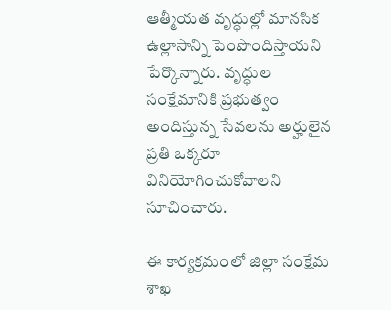ఆత్మీయత వృద్ధుల్లో మానసిక ఉల్లాసాన్ని పెంపొందిస్తాయని పేర్కొన్నారు. వృద్ధుల సంక్షేమానికి ప్రభుత్వం అందిస్తున్న సేవలను అర్హులైన ప్రతి ఒక్కరూ వినియోగించుకోవాలని సూచించారు.

ఈ కార్యక్రమంలో జిల్లా సంక్షేమ శాఖ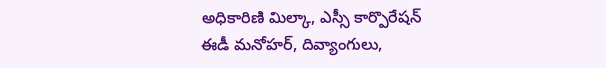అధికారిణి మిల్కా, ఎస్సీ కార్పొరేషన్‌ ఈడీ మనోహర్‌, దివ్యాంగులు,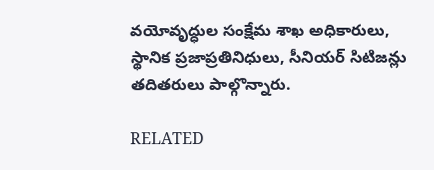వయోవృద్ధుల సంక్షేమ శాఖ అధికారులు, స్థానిక ప్రజాప్రతినిధులు, సీనియర్‌ సిటిజన్లు తదితరులు పాల్గొన్నారు.

RELATED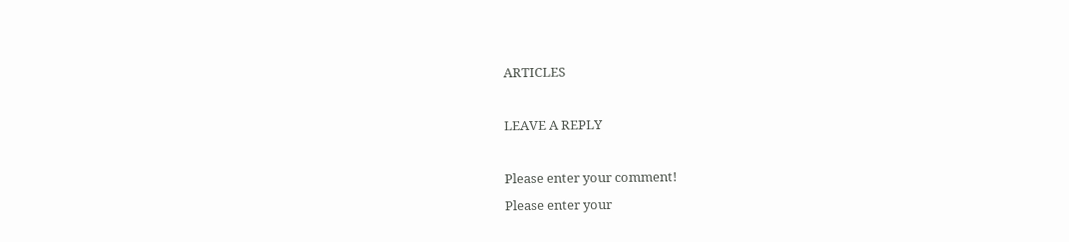ARTICLES

LEAVE A REPLY

Please enter your comment!
Please enter your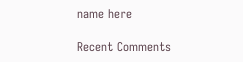name here

Recent Comments